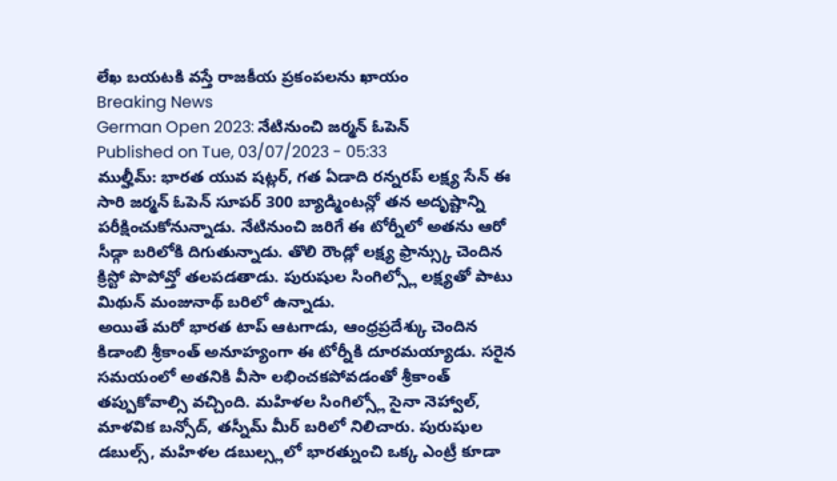లేఖ బయటకి వస్తే రాజకీయ ప్రకంపలను ఖాయం
Breaking News
German Open 2023: నేటినుంచి జర్మన్ ఓపెన్
Published on Tue, 03/07/2023 - 05:33
ముల్హీమ్: భారత యువ షట్లర్, గత ఏడాది రన్నరప్ లక్ష్య సేన్ ఈ సారి జర్మన్ ఓపెన్ సూపర్ 300 బ్యాడ్మింటన్లో తన అదృష్టాన్ని పరీక్షించుకోనున్నాడు. నేటినుంచి జరిగే ఈ టోర్నీలో అతను ఆరో సీడ్గా బరిలోకి దిగుతున్నాడు. తొలి రౌండ్లో లక్ష్య ఫ్రాన్స్కు చెందిన క్రిస్టో పొపోవ్తో తలపడతాడు. పురుషుల సింగిల్స్లో లక్ష్యతో పాటు మిథున్ మంజునాథ్ బరిలో ఉన్నాడు.
అయితే మరో భారత టాప్ ఆటగాడు, ఆంధ్రప్రదేశ్కు చెందిన కిడాంబి శ్రీకాంత్ అనూహ్యంగా ఈ టోర్నీకి దూరమయ్యాడు. సరైన సమయంలో అతనికి వీసా లభించకపోవడంతో శ్రీకాంత్ తప్పుకోవాల్సి వచ్చింది. మహిళల సింగిల్స్లో సైనా నెహ్వాల్, మాళవిక బన్సోద్, తస్నీమ్ మీర్ బరిలో నిలిచారు. పురుషుల డబుల్స్, మహిళల డబుల్స్లలో భారత్నుంచి ఒక్క ఎంట్రీ కూడా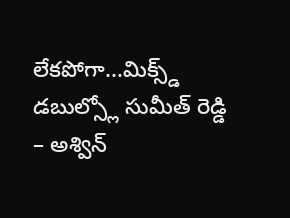లేకపోగా...మిక్స్డ్ డబుల్స్లో సుమీత్ రెడ్డి – అశ్విన్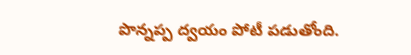పొన్నప్ప ద్వయం పోటీ పడుతోంది.